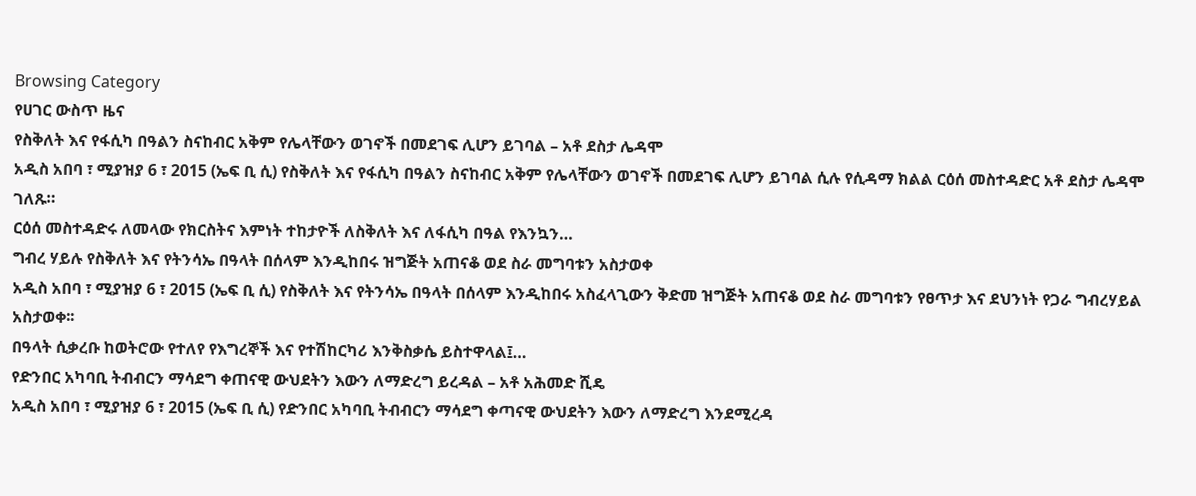Browsing Category
የሀገር ውስጥ ዜና
የስቅለት እና የፋሲካ በዓልን ስናከብር አቅም የሌላቸውን ወገኖች በመደገፍ ሊሆን ይገባል – አቶ ደስታ ሌዳሞ
አዲስ አበባ ፣ ሚያዝያ 6 ፣ 2015 (ኤፍ ቢ ሲ) የስቅለት እና የፋሲካ በዓልን ስናከብር አቅም የሌላቸውን ወገኖች በመደገፍ ሊሆን ይገባል ሲሉ የሲዳማ ክልል ርዕሰ መስተዳድር አቶ ደስታ ሌዳሞ ገለጹ።
ርዕሰ መስተዳድሩ ለመላው የክርስትና እምነት ተከታዮች ለስቅለት እና ለፋሲካ በዓል የእንኳን…
ግብረ ሃይሉ የስቅለት እና የትንሳኤ በዓላት በሰላም እንዲከበሩ ዝግጅት አጠናቆ ወደ ስራ መግባቱን አስታወቀ
አዲስ አበባ ፣ ሚያዝያ 6 ፣ 2015 (ኤፍ ቢ ሲ) የስቅለት እና የትንሳኤ በዓላት በሰላም እንዲከበሩ አስፈላጊውን ቅድመ ዝግጅት አጠናቆ ወደ ስራ መግባቱን የፀጥታ እና ደህንነት የጋራ ግብረሃይል አስታወቀ፡፡
በዓላት ሲቃረቡ ከወትሮው የተለየ የእግረኞች እና የተሽከርካሪ እንቅስቃሴ ይስተዋላል፤…
የድንበር አካባቢ ትብብርን ማሳደግ ቀጠናዊ ውህደትን እውን ለማድረግ ይረዳል – አቶ አሕመድ ሺዴ
አዲስ አበባ ፣ ሚያዝያ 6 ፣ 2015 (ኤፍ ቢ ሲ) የድንበር አካባቢ ትብብርን ማሳደግ ቀጣናዊ ውህደትን እውን ለማድረግ እንደሚረዳ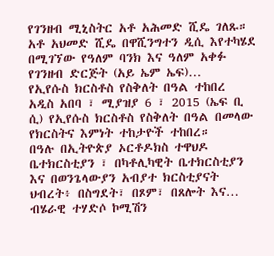የገንዘብ ሚኒስትር አቶ አሕመድ ሺዴ ገለጹ።
አቶ አህመድ ሺዴ በዋሺንግተን ዲሲ እየተካሄደ በሚገኘው የዓለም ባንክ እና ዓለም አቀፉ የገንዘብ ድርጅት (አይ ኤም ኤፍ)…
የኢየሱስ ክርስቶስ የስቅለት በዓል ተከበረ
አዲስ አበባ ፣ ሚያዝያ 6 ፣ 2015 (ኤፍ ቢ ሲ) የኢየሱስ ክርስቶስ የስቅለት በዓል በመላው የክርስትና እምነት ተከታዮች ተከበረ።
በዓሉ በኢትዮጵያ ኦርቶዶክስ ተዋህዶ ቤተክርስቲያን ፣ በካቶሊካዊት ቤተክርስቲያን እና በወንጌላውያን አብያተ ክርስቲያናት ህብረት፥ በስግደት፣ በጾም፣ በጸሎት እና…
ብሄራዊ ተሃድሶ ኮሚሽን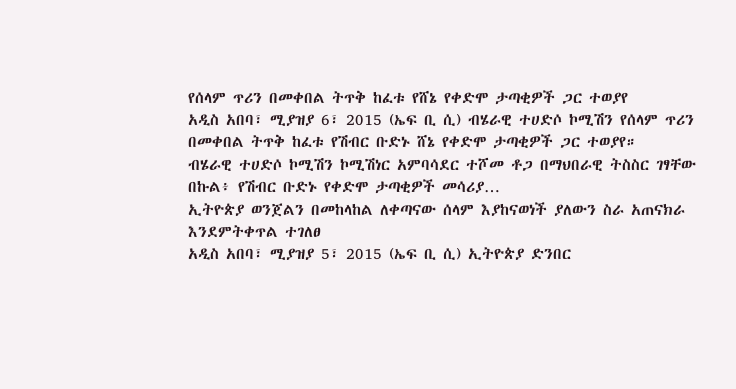የሰላም ጥሪን በመቀበል ትጥቅ ከፈቱ የሸኔ የቀድሞ ታጣቂዎች ጋር ተወያየ
አዲስ አበባ፣ ሚያዝያ 6፣ 2015 (ኤፍ ቢ ሲ) ብሄራዊ ተሀድሶ ኮሚሽን የሰላም ጥሪን በመቀበል ትጥቅ ከፈቱ የሽብር ቡድኑ ሸኔ የቀድሞ ታጣቂዎች ጋር ተወያየ።
ብሄራዊ ተሀድሶ ኮሚሽን ኮሚሽነር አምባሳደር ተሾመ ቶጋ በማህበራዊ ትስስር ገፃቸው በኩል፥ የሽብር ቡድኑ የቀድሞ ታጣቂዎች መሳሪያ…
ኢትዮጵያ ወንጀልን በመከላከል ለቀጣናው ሰላም እያከናወነች ያለውን ስራ አጠናክራ እንደምትቀጥል ተገለፀ
አዲስ አበባ፣ ሚያዝያ 5፣ 2015 (ኤፍ ቢ ሲ) ኢትዮጵያ ድንበር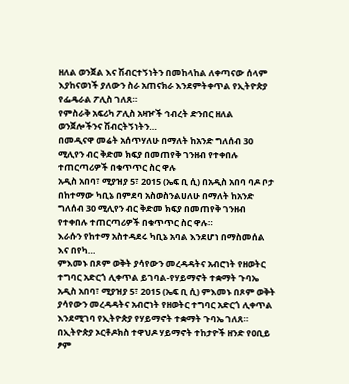ዘለል ወንጀል እና ሽብርተኝነትን በመከላከል ለቀጣናው ሰላም እያከናወነች ያለውን ስራ አጠናክራ እንደምትቀጥል የኢትዮጵያ የፌዴራል ፖሊስ ገለጸ።
የምስራቅ አፍሪካ ፖሊስ አዛዦች ኅብረት ድንበር ዘለል ወንጀሎችንና ሽብርትኝነትን…
በመዲናዋ መሬት አሰጥሃለሁ በማለት ከአንድ ግለሰብ 30 ሚሊየን ብር ቅድመ ክፍያ በመጠየቅ ገንዘብ የተቀበሉ ተጠርጣሪዎች በቁጥጥር ስር ዋሉ
አዲስ አበባ፣ ሚያዝያ 5፣ 2015 (ኤፍ ቢ ሲ) በአዲስ አበባ ባዶ ቦታ በከተማው ካቢኔ በምደባ አስወስንልሀለሁ በማለት ከአንድ ግለሰብ 30 ሚሊየን ብር ቅድመ ክፍያ በመጠየቅ ገንዘብ የተቀበሉ ተጠርጣሪዎች በቁጥጥር ስር ዋሉ።
እራሱን የከተማ አስተዳደሩ ካቢኔ አባል እንደሆነ በማስመሰል እና በየካ…
ምእመኑ በጾም ወቅት ያሳየውን መረዳዳትና አብሮነት የዘወትር ተግባር አድርጎ ሊቀጥል ይገባል-የሃይማኖት ተቋማት ጉባኤ
አዲስ አበባ፣ ሚያዝያ 5፣ 2015 (ኤፍ ቢ ሲ) ምእመኑ በጾም ወቅት ያሳየውን መረዳዳትና አብሮነት የዘወትር ተግባር አድርጎ ሊቀጥል እንደሚገባ የኢትዮጵያ የሃይማኖት ተቋማት ጉባኤ ገለጸ።
በኢትዮጵያ ኦርቶዶክስ ተዋህዶ ሃይማኖት ተከታዮች ዘንድ የዐቢይ ፆም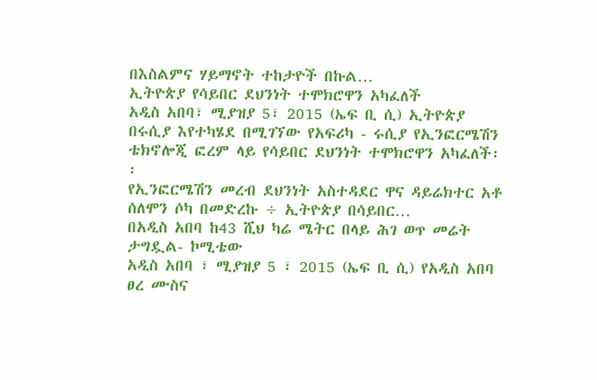በእስልምና ሃይማኖት ተከታዮች በኩል…
ኢትዮጵያ የሳይበር ደህንነት ተሞክሮዋን አካፈለች
አዲስ አበባ፣ ሚያዝያ 5፣ 2015 (ኤፍ ቢ ሲ) ኢትዮጵያ በሩሲያ እየተካሄደ በሚገኘው የአፍሪካ - ሩሲያ የኢንፎርሜሽን ቴክኖሎጂ ፎረም ላይ የሳይበር ደህንነት ተሞክሮዋን አካፈለች፡፡
የኢንፎርሜሽን መረብ ደህንነት አስተዳደር ዋና ዳይሬክተር አቶ ሰለሞን ሶካ በመድረኩ ÷ ኢትዮጵያ በሳይበር…
በአዲስ አበባ ከ43 ሺህ ካሬ ሜትር በላይ ሕገ ወጥ መሬት ታግዷል- ኮሚቴው
አዲስ አበባ ፣ ሚያዝያ 5 ፣ 2015 (ኤፍ ቢ ሲ) የአዲስ አበባ ፀረ ሙስና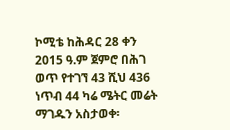ኮሚቴ ከሕዳር 28 ቀን 2015 ዓ.ም ጀምሮ በሕገ ወጥ የተገኘ 43 ሺህ 436 ነጥብ 44 ካሬ ሜትር መሬት ማገዱን አስታወቀ፡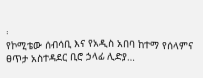፡
የኮሚቴው ሰብሳቢ እና የአዲስ አበባ ከተማ የሰላምና ፀጥታ አስተዳደር ቢሮ ኃላፊ ሊድያ…